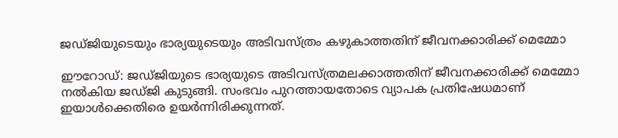ജഡ്ജിയുടെയും ഭാര്യയുടെയും അടിവസ്ത്രം കഴുകാത്തതിന് ജീവനക്കാരിക്ക് മെമ്മോ

ഈറോഡ്: ജഡ്ജിയുടെ ഭാര്യയുടെ അടിവസ്ത്രമലക്കാത്തതിന് ജീവനക്കാരിക്ക് മെമ്മോ നല്‍കിയ ജഡ്ജി കുടുങ്ങി. സംഭവം പുറത്തായതോടെ വ്യാപക പ്രതിഷേധമാണ് ഇയാള്‍ക്കെതിരെ ഉയര്‍ന്നിരിക്കുന്നത്.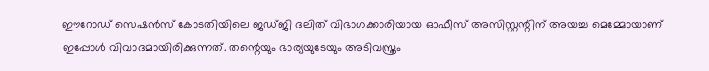ഈറോഡ് സെഷന്‍സ് കോടതിയിലെ ജഡ്ജി ദലിത് വിഭാഗക്കാരിയായ ഓഫീസ് അസിസ്റ്റന്റിന് അയച്ച മെമ്മോയാണ് ഇപ്പോള്‍ വിവാദമായിരിക്കുന്നത്. തന്റെയും ഭാര്യയുടേയും അടിവസ്ത്രം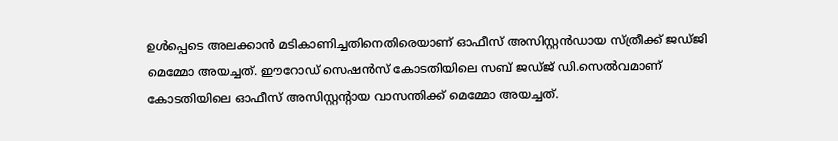ഉള്‍പ്പെടെ അലക്കാന്‍ മടികാണിച്ചതിനെതിരെയാണ് ഓഫീസ് അസിസ്റ്റന്‍ഡായ സ്ത്രീക്ക് ജഡ്ജി മെമ്മോ അയച്ചത്. ഈറോഡ് സെഷന്‍സ് കോടതിയിലെ സബ് ജഡ്ജ് ഡി.സെല്‍വമാണ് കോടതിയിലെ ഓഫീസ് അസിസ്റ്റന്റായ വാസന്തിക്ക് മെമ്മോ അയച്ചത്.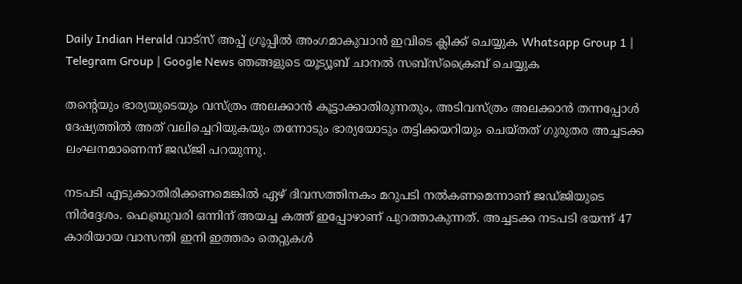Daily Indian Herald വാട്സ് അപ്പ് ഗ്രൂപ്പിൽ അംഗമാകുവാൻ ഇവിടെ ക്ലിക്ക് ചെയ്യുക Whatsapp Group 1 | Telegram Group | Google News ഞങ്ങളുടെ യൂട്യൂബ് ചാനൽ സബ്സ്ക്രൈബ് ചെയ്യുക

തന്റെയും ഭാര്യയുടെയും വസ്ത്രം അലക്കാന്‍ കൂട്ടാക്കാതിരുന്നതും, അടിവസ്ത്രം അലക്കാന്‍ തന്നപ്പോള്‍ ദേഷ്യത്തില്‍ അത് വലിച്ചെറിയുകയും തന്നോടും ഭാര്യയോടും തട്ടിക്കയറിയും ചെയ്തത് ഗുരുതര അച്ചടക്ക ലംഘനമാണെന്ന് ജഡ്ജി പറയുന്നു.

നടപടി എടുക്കാതിരിക്കണമെങ്കില്‍ ഏഴ് ദിവസത്തിനകം മറുപടി നല്‍കണമെന്നാണ് ജഡ്ജിയുടെ നിര്‍ദ്ദേശം. ഫെബ്രുവരി ഒന്നിന് അയച്ച കത്ത് ഇപ്പോഴാണ് പുറത്താകുന്നത്. അച്ചടക്ക നടപടി ഭയന്ന് 47 കാരിയായ വാസന്തി ഇനി ഇത്തരം തെറ്റുകള്‍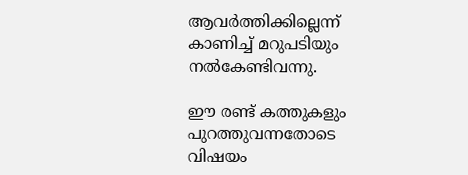ആവര്‍ത്തിക്കില്ലെന്ന് കാണിച്ച് മറുപടിയും നല്‍കേണ്ടിവന്നു.

ഈ രണ്ട് കത്തുകളും പുറത്തുവന്നതോടെ വിഷയം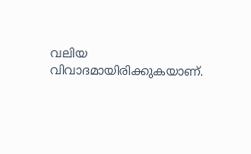വലിയ വിവാദമായിരിക്കുകയാണ്.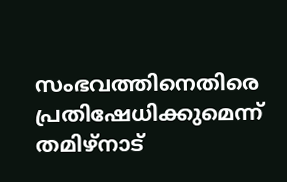സംഭവത്തിനെതിരെ പ്രതിഷേധിക്കുമെന്ന് തമിഴ്‌നാട്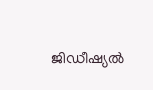ജിഡീഷ്യല്‍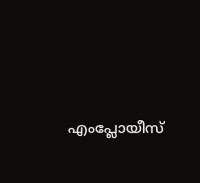എംപ്ലോയീസ്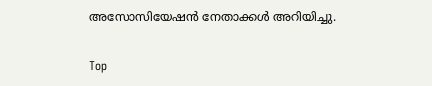അസോസിയേഷന്‍ നേതാക്കള്‍ അറിയിച്ചു.

Top